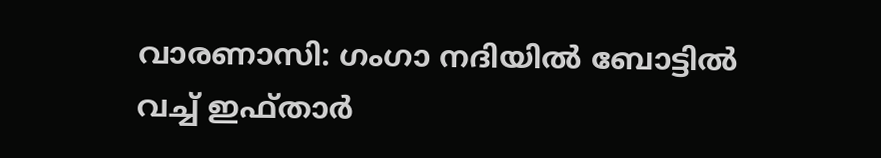വാരണാസി: ഗംഗാ നദിയിൽ ബോട്ടിൽ വച്ച് ഇഫ്താർ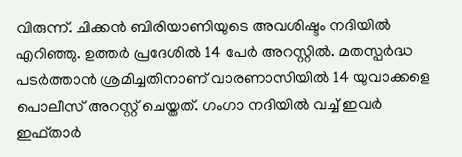വിരുന്ന്. ചിക്കൻ ബിരിയാണിയുടെ അവശിഷ്ടം നദിയിൽ എറിഞ്ഞു. ഉത്തർ പ്രദേശിൽ 14 പേർ അറസ്റ്റിൽ. മതസ്പർദ്ധ പടർത്താൻ ശ്രമിച്ചതിനാണ് വാരണാസിയിൽ 14 യുവാക്കളെ പൊലീസ് അറസ്റ്റ് ചെയ്തത്. ഗംഗാ നദിയിൽ വച്ച് ഇവർ ഇഫ്താർ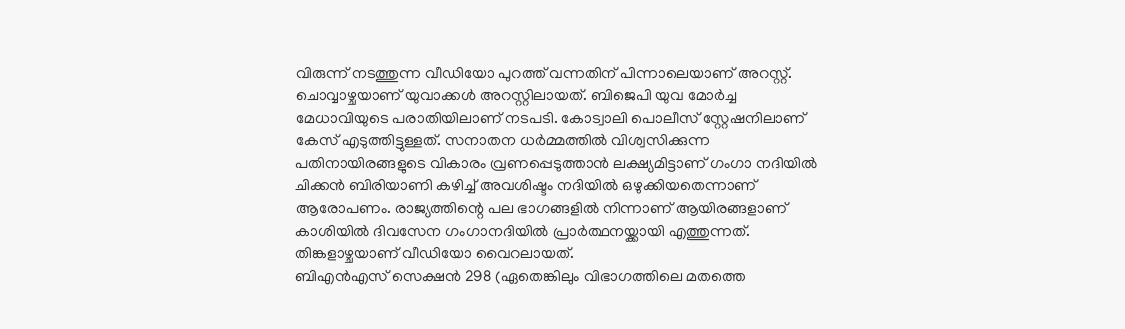വിരുന്ന് നടത്തുന്ന വീഡിയോ പുറത്ത് വന്നതിന് പിന്നാലെയാണ് അറസ്റ്റ്. ചൊവ്വാഴ്ചയാണ് യുവാക്കൾ അറസ്റ്റിലായത്. ബിജെപി യുവ മോർച്ച മേധാവിയുടെ പരാതിയിലാണ് നടപടി. കോട്വാലി പൊലീസ് സ്റ്റേഷനിലാണ് കേസ് എടുത്തിട്ടുള്ളത്. സനാതന ധർമ്മത്തിൽ വിശ്വസിക്കുന്ന പതിനായിരങ്ങളുടെ വികാരം വ്രണപ്പെടുത്താൻ ലക്ഷ്യമിട്ടാണ് ഗംഗാ നദിയിൽ ചിക്കൻ ബിരിയാണി കഴിച്ച് അവശിഷ്ടം നദിയിൽ ഒഴുക്കിയതെന്നാണ് ആരോപണം. രാജ്യത്തിന്റെ പല ഭാഗങ്ങളിൽ നിന്നാണ് ആയിരങ്ങളാണ് കാശിയിൽ ദിവസേന ഗംഗാനദിയിൽ പ്രാർത്ഥനയ്ക്കായി എത്തുന്നത്. തിങ്കളാഴ്ചയാണ് വീഡിയോ വൈറലായത്.
ബിഎൻഎസ് സെക്ഷൻ 298 (ഏതെങ്കിലും വിഭാഗത്തിലെ മതത്തെ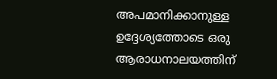അപമാനിക്കാനുള്ള ഉദ്ദേശ്യത്തോടെ ഒരു ആരാധനാലയത്തിന്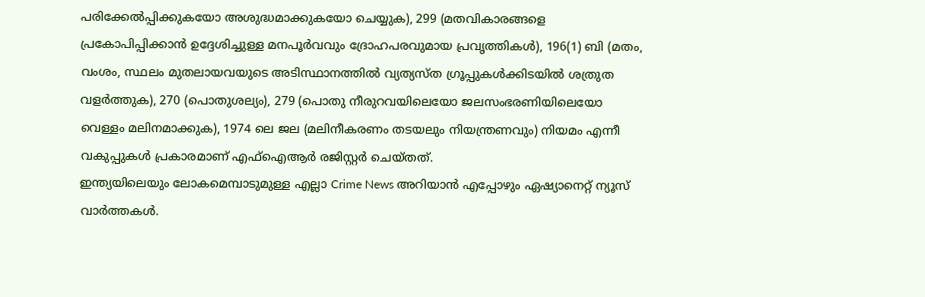പരിക്കേൽപ്പിക്കുകയോ അശുദ്ധമാക്കുകയോ ചെയ്യുക), 299 (മതവികാരങ്ങളെ പ്രകോപിപ്പിക്കാൻ ഉദ്ദേശിച്ചുള്ള മനപൂർവവും ദ്രോഹപരവുമായ പ്രവൃത്തികൾ), 196(1) ബി (മതം, വംശം, സ്ഥലം മുതലായവയുടെ അടിസ്ഥാനത്തിൽ വ്യത്യസ്ത ഗ്രൂപ്പുകൾക്കിടയിൽ ശത്രുത വളർത്തുക), 270 (പൊതുശല്യം), 279 (പൊതു നീരുറവയിലെയോ ജലസംഭരണിയിലെയോ വെള്ളം മലിനമാക്കുക), 1974 ലെ ജല (മലിനീകരണം തടയലും നിയന്ത്രണവും) നിയമം എന്നീ വകുപ്പുകൾ പ്രകാരമാണ് എഫ്ഐആർ രജിസ്റ്റർ ചെയ്തത്.
ഇന്ത്യയിലെയും ലോകമെമ്പാടുമുള്ള എല്ലാ Crime News അറിയാൻ എപ്പോഴും ഏഷ്യാനെറ്റ് ന്യൂസ് വാർത്തകൾ.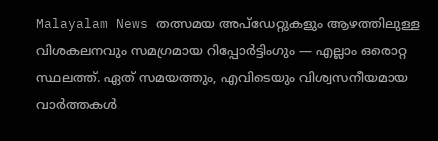Malayalam News തത്സമയ അപ്ഡേറ്റുകളും ആഴത്തിലുള്ള വിശകലനവും സമഗ്രമായ റിപ്പോർട്ടിംഗും — എല്ലാം ഒരൊറ്റ സ്ഥലത്ത്. ഏത് സമയത്തും, എവിടെയും വിശ്വസനീയമായ വാർത്തകൾ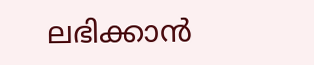ലഭിക്കാൻ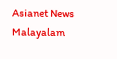Asianet News Malayalam